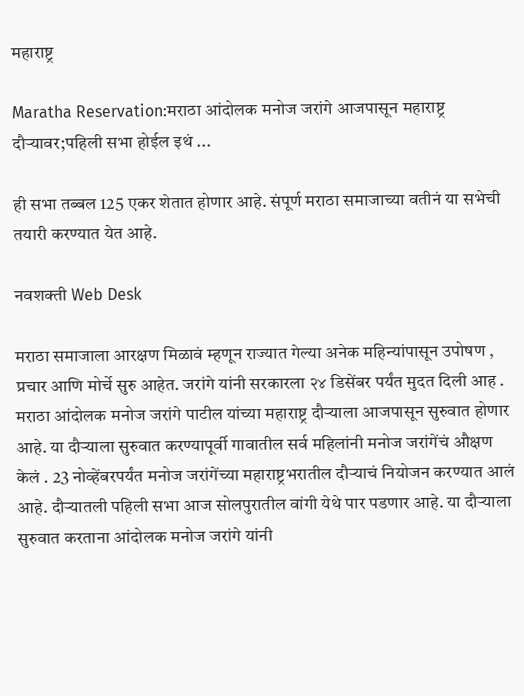महाराष्ट्र

Maratha Reservation:मराठा आंदोलक मनोज जरांगे आजपासून महाराष्ट्र दौऱ्यावर;पहिली सभा होईल इथं ...

ही सभा तब्बल 125 एकर शेतात होणार आहे. संपूर्ण मराठा समाजाच्या वतीनं या सभेची तयारी करण्यात येत आहे.

नवशक्ती Web Desk

मराठा समाजाला आरक्षण मिळावं म्हणून राज्यात गेल्या अनेक महिन्यांपासून उपोषण , प्रचार आणि मोर्चे सुरु आहेत. जरांगे यांनी सरकारला २४ डिसेंबर पर्यंत मुदत दिली आह . मराठा आंदोलक मनोज जरांगे पाटील यांच्या महाराष्ट्र दौऱ्याला आजपासून सुरुवात होणार आहे. या दौऱ्याला सुरुवात करण्यापूर्वी गावातील सर्व महिलांनी मनोज जरांगेंचं औक्षण केलं . 23 नोव्हेंबरपर्यंत मनोज जरांगेंच्या महाराष्ट्रभरातील दौऱ्याचं नियोजन करण्यात आलं आहे. दौऱ्यातली पहिली सभा आज सोलपुरातील वांगी येथे पार पडणार आहे. या दौऱ्याला सुरुवात करताना आंदोलक मनोज जरांगे यांनी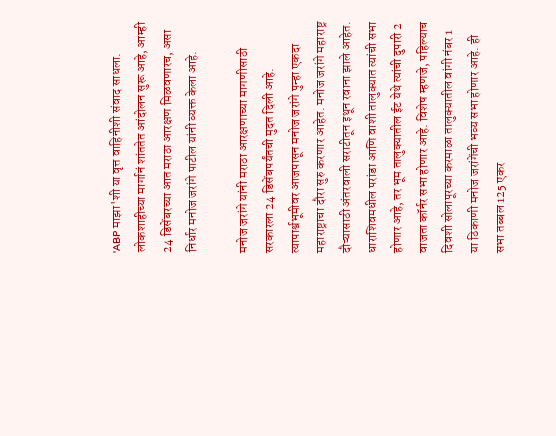'ABP माझा'शी या वृत्त वाहिनीशी संवाद साधला. लोकशाहीच्या मार्गानं शांततेत आंदोलन सुरू आहे, आम्ही 24 डिसेंबरच्या आत मराठा आरक्षण मिळवणारच, असा निर्धार मनोज जरांगे पाटील यांनी व्यक्त केला आहे.

मनोज जरांगे यांनी मराठा आरक्षणाच्या मागणीसाठी सरकारला 24 डिसेंबपर्यंतची मुदत दिली आहे. त्यापार्श्वभूमीवर आजपासून मनोज जरांगे पुन्हा एकदा महाराष्ट्राचा दौरा सुरु करणार आहेत. मनोज जरांगे महाराष्ट्र दौऱ्यासाठी अंतरवाली सराटीतून इथून रवाना झाले आहेत. धाराशिवमधील परांडा आणि वाशी तालुक्यात त्यांची सभा होणार आहे, तर भूम तालुक्यातील ईट येथे त्यांची दुपारी 2 वाजता कॉर्नर सभा होणार आहे. विशेष म्हणजे, पहिल्याच दिवशी सोलापूरच्या करमाळा तालुक्यातील वांगी नंबर 1 या ठिकाणी मनोज जरांगेंची भव्य सभा होणार आहे. ही सभा तब्बल 125 एकर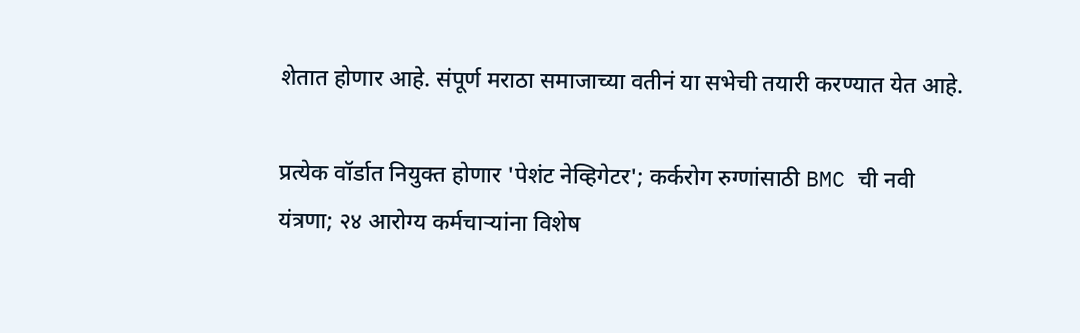शेतात होणार आहे. संपूर्ण मराठा समाजाच्या वतीनं या सभेची तयारी करण्यात येत आहे.

प्रत्येक वॉर्डात नियुक्त होणार 'पेशंट नेव्हिगेटर'; कर्करोग रुग्णांसाठी BMC ची नवी यंत्रणा; २४ आरोग्य कर्मचाऱ्यांना विशेष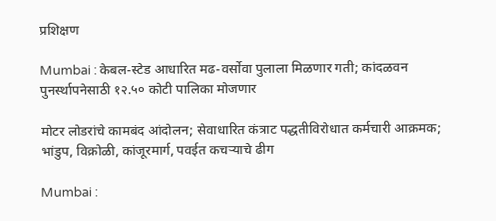प्रशिक्षण

Mumbai : केबल-स्टेड आधारित मढ-वर्सोवा पुलाला मिळणार गती; कांदळवन पुनर्स्थापनेसाठी १२.५० कोटी पालिका मोजणार

मोटर लोडरांचे कामबंद आंदोलन; सेवाधारित कंत्राट पद्धतीविरोधात कर्मचारी आक्रमक; भांडुप, विक्रोळी, कांजूरमार्ग, पवईत कचऱ्याचे ढीग

Mumbai :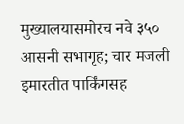मुख्यालयासमोरच नवे ३५० आसनी सभागृह; चार मजली इमारतीत पार्किंगसह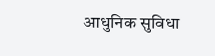आधुनिक सुविधा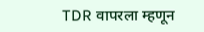TDR वापरला म्हणून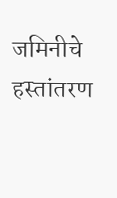जमिनीचे हस्तांतरण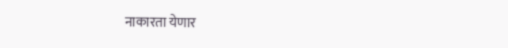नाकारता येणार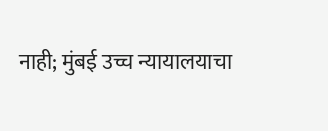नाही; मुंबई उच्च न्यायालयाचा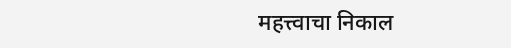महत्त्वाचा निकाल